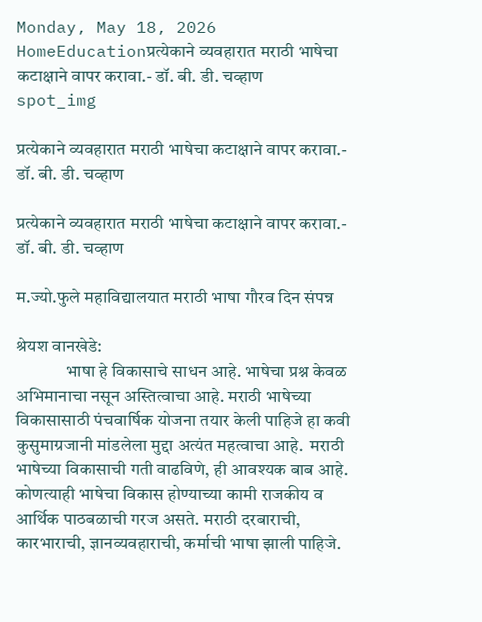Monday, May 18, 2026
HomeEducationप्रत्येकाने व्यवहारात मराठी भाषेचा कटाक्षाने वापर करावा.- डॉ. बी. डी. चव्हाण
spot_img

प्रत्येकाने व्यवहारात मराठी भाषेचा कटाक्षाने वापर करावा.- डॉ. बी. डी. चव्हाण

प्रत्येकाने व्यवहारात मराठी भाषेचा कटाक्षाने वापर करावा.- डॉ. बी. डी. चव्हाण

म.ज्यो.फुले महाविद्यालयात मराठी भाषा गौरव दिन संपन्न

श्रेयश वानखेडे:
              भाषा हे विकासाचे साधन आहे. भाषेचा प्रश्न केवळ अभिमानाचा नसून अस्तित्वाचा आहे. मराठी भाषेच्या विकासासाठी पंचवार्षिक योजना तयार केली पाहिजे हा कवी कुसुमाग्रजानी मांडलेला मुद्दा अत्यंत महत्वाचा आहे.  मराठी भाषेच्या विकासाची गती वाढविणे, ही आवश्यक बाब आहे. कोणत्याही भाषेचा विकास होण्याच्या कामी राजकीय व आर्थिक पाठबळाची गरज असते. मराठी दरबाराची, कारभाराची, ज्ञानव्यवहाराची, कर्माची भाषा झाली पाहिजे.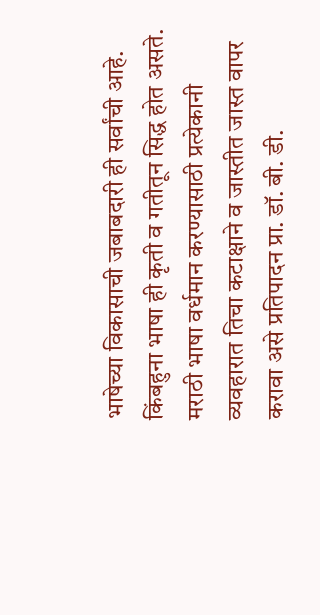भाषेच्या विकासाची जबाबदारी ही सर्वांची आहे. किंबहुना भाषा ही कृती व गतीतून सिद्ध होत असते. मराठी भाषा वर्धमान करण्यासाठी प्रत्येकानी व्यवहारात तिचा कटाक्षाने व जास्तीत जास्त वापर करावा असे प्रतिपादन प्रा. डॉ. बी. डी.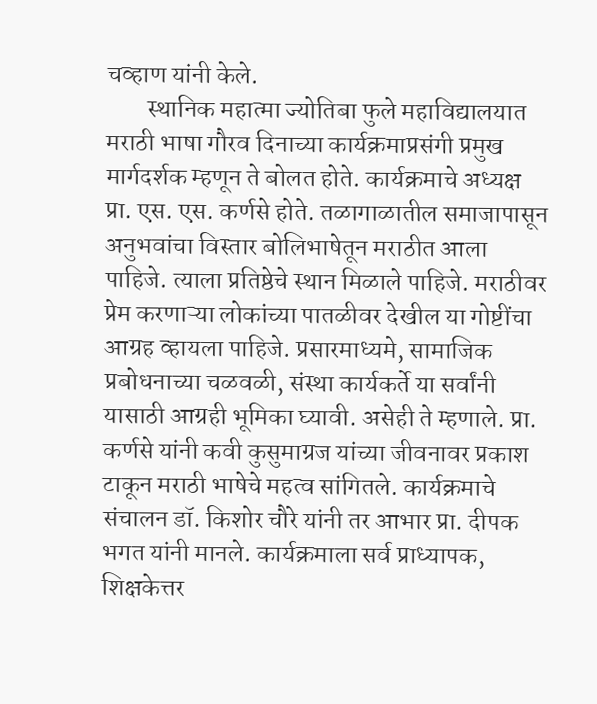चव्हाण यांनी केले.
        स्थानिक महात्मा ज्योतिबा फुले महाविद्यालयात मराठी भाषा गौरव दिनाच्या कार्यक्रमाप्रसंगी प्रमुख मार्गदर्शक म्हणून ते बोलत होते. कार्यक्रमाचे अध्यक्ष  प्रा. एस. एस. कर्णसे होते. तळागाळातील समाजापासून  अनुभवांचा विस्तार बोलिभाषेतून मराठीत आला पाहिजे. त्याला प्रतिष्ठेचे स्थान मिळाले पाहिजे. मराठीवर प्रेम करणाऱ्या लोकांच्या पातळीवर देखील या गोष्टींचा आग्रह व्हायला पाहिजे. प्रसारमाध्यमे, सामाजिक प्रबोधनाच्या चळवळी, संस्था कार्यकर्ते या सर्वांनी यासाठी आग्रही भूमिका घ्यावी. असेही ते म्हणाले. प्रा. कर्णसे यांनी कवी कुसुमाग्रज यांच्या जीवनावर प्रकाश टाकून मराठी भाषेचे महत्व सांगितले. कार्यक्रमाचे संचालन डॉ. किशोर चौरे यांनी तर आभार प्रा. दीपक भगत यांनी मानले. कार्यक्रमाला सर्व प्राध्यापक, शिक्षकेत्तर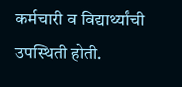कर्मचारी व विद्यार्थ्यांची उपस्थिती होती.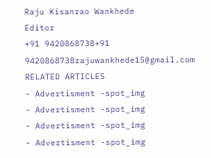Raju Kisanrao Wankhede
Editor
+91 9420868738+91 9420868738rajuwankhede15@gmail.com
RELATED ARTICLES
- Advertisment -spot_img
- Advertisment -spot_img
- Advertisment -spot_img
- Advertisment -spot_img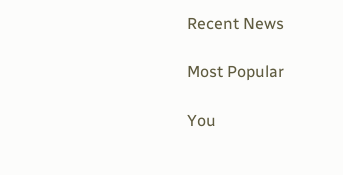Recent News

Most Popular

You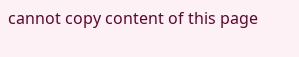cannot copy content of this page